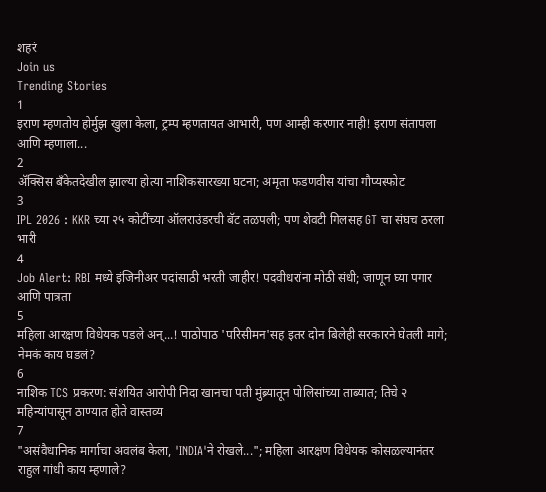शहरं
Join us
Trending Stories
1
इराण म्हणतोय होर्मुझ खुला केला, ट्रम्प म्हणतायत आभारी, पण आम्ही करणार नाही! इराण संतापला आणि म्हणाला...
2
ॲक्सिस बँकेतदेखील झाल्या होत्या नाशिकसारख्या घटना; अमृता फडणवीस यांचा गौप्यस्फोट
3
IPL 2026 : KKR च्या २५ कोटींच्या ऑलराउंडरची बॅट तळपली; पण शेवटी गिलसह GT चा संघच ठरला भारी
4
Job Alert: RBI मध्ये इंजिनीअर पदांसाठी भरती जाहीर! पदवीधरांना मोठी संधी; जाणून घ्या पगार आणि पात्रता
5
महिला आरक्षण विधेयक पडले अन्...! पाठोपाठ 'परिसीमन'सह इतर दोन बिलेही सरकारने घेतली मागे; नेमकं काय घडलं?
6
नाशिक TCS प्रकरण: संशयित आरोपी निदा खानचा पती मुंब्र्यातून पोलिसांच्या ताब्यात; तिचे २ महिन्यांपासून ठाण्यात होते वास्तव्य
7
"असंवैधानिक मार्गाचा अवलंब केला, 'INDIA'ने रोखले..."; महिला आरक्षण विधेयक कोसळल्यानंतर राहुल गांधी काय म्हणाले?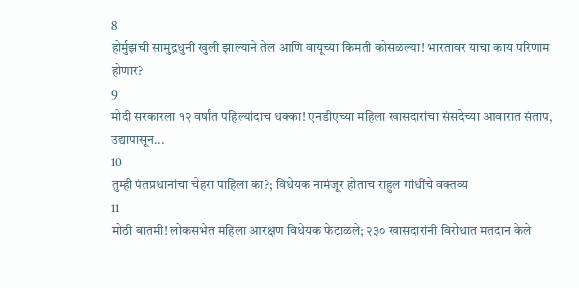8
होर्मुझची सामुद्रधुनी खुली झाल्याने तेल आणि वायूच्या किमती कोसळल्या! भारतावर याचा काय परिणाम होणार?
9
मोदी सरकारला १२ वर्षांत पहिल्यांदाच धक्का! एनडीएच्या महिला खासदारांचा संसदेच्या आवारात संताप, उद्यापासून...
10
तुम्ही पंतप्रधानांचा चेहरा पाहिला का?; विधेयक नामंजूर होताच राहुल गांधींचे वक्तव्य
11
मोठी बातमी! लोकसभेत महिला आरक्षण विधेयक फेटाळले; २३० खासदारांनी विरोधात मतदान केले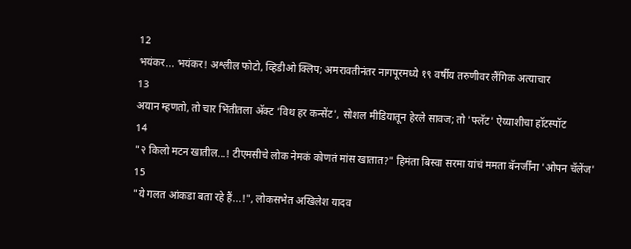12
भयंकर... भयंकर! अश्लील फोटो, व्हिडीओ क्लिप; अमरावतीनंतर नागपूरमध्ये १९ वर्षीय तरुणीवर लैंगिक अत्याचार
13
अयान म्हणतो, तो चार भिंतीतला अ‍ॅक्ट 'विथ हर कन्सेंट', सोशल मीडियातून हेरले सावज; तो 'फ्लॅट' ऐय्याशीचा हॉटस्पॉट
14
"२ किलो मटन खातील...! टीएमसीचे लोक नेमकं कोणतं मांस खातात?" हिमंता बिस्वा सरमा यांचं ममता बॅनर्जींना 'ओपन चॅलेंज'
15
"ये गलत आंकडा बता रहे हैं...!", लोकसभेत अखिलेश यादव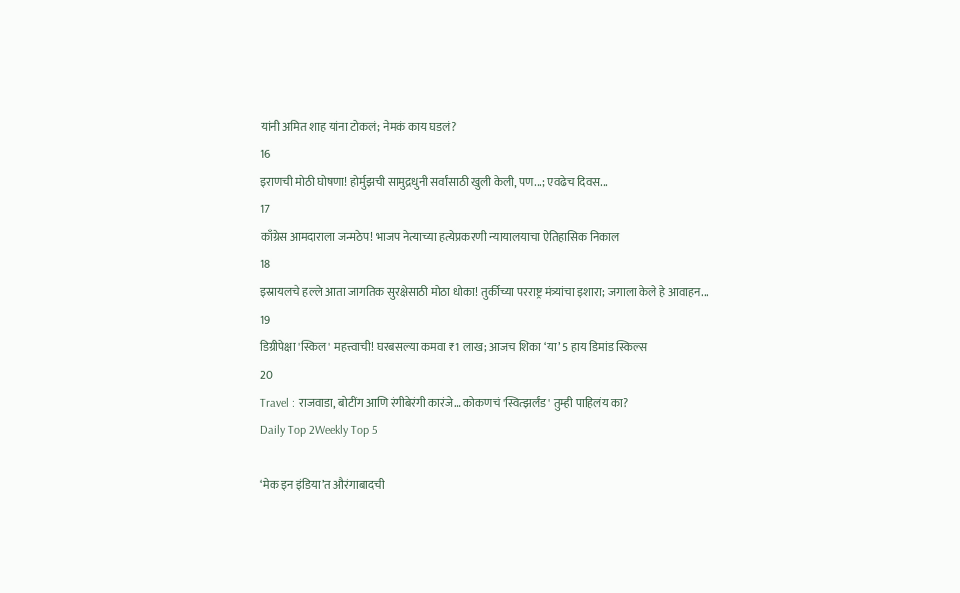यांनी अमित शाह यांना टोकलं; नेमकं काय घडलं?
16
इराणची मोठी घोषणा! होर्मुझची सामुद्रधुनी सर्वांसाठी खुली केली, पण...; एवढेच दिवस...
17
काँग्रेस आमदाराला जन्मठेप! भाजप नेत्याच्या हत्येप्रकरणी न्यायालयाचा ऐतिहासिक निकाल
18
इस्रायलचे हल्ले आता जागतिक सुरक्षेसाठी मोठा धोका! तुर्कीच्या परराष्ट्र मंत्र्यांचा इशारा; जगाला केले हे आवाहन...
19
डिग्रीपेक्षा 'स्किल' महत्त्वाची! घरबसल्या कमवा ₹1 लाख; आजच शिका ‘या’ 5 हाय डिमांड स्किल्स
20
Travel : राजवाडा, बोटींग आणि रंगीबेरंगी कारंजे… कोकणचं 'स्वित्झर्लंड' तुम्ही पाहिलंय का?
Daily Top 2Weekly Top 5

‘मेक इन इंडिया’त औरंगाबादची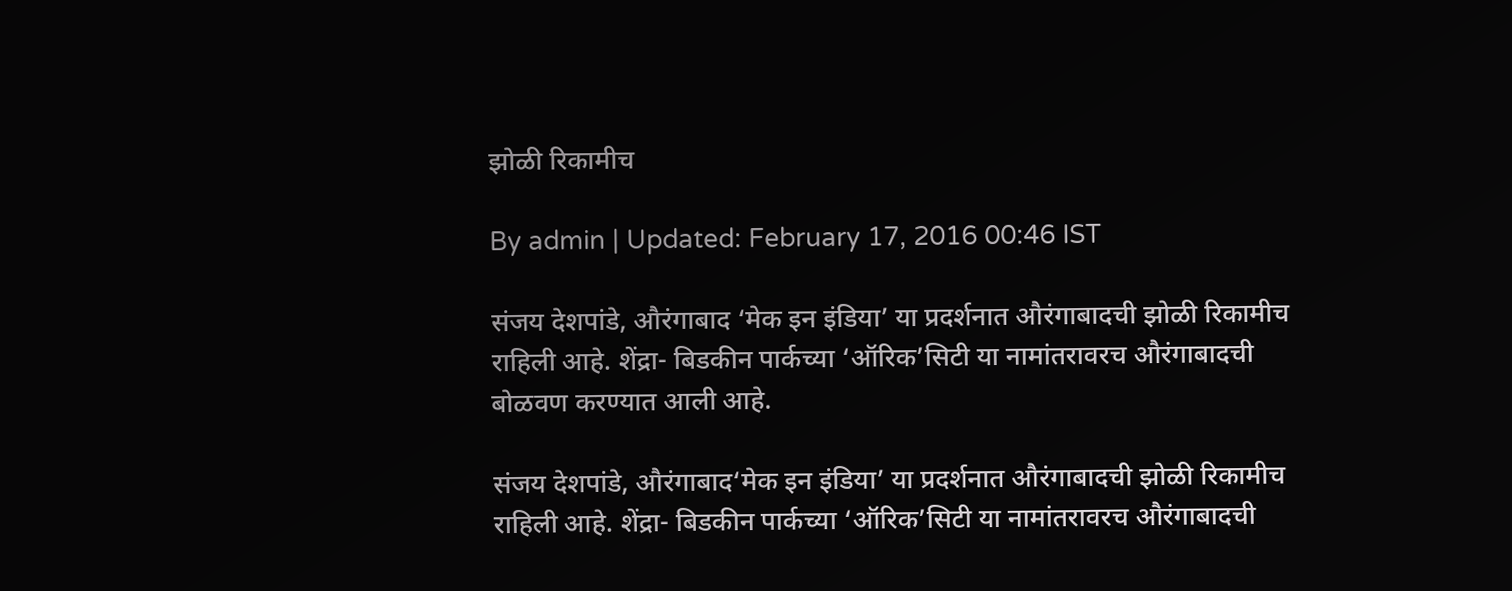झोळी रिकामीच

By admin | Updated: February 17, 2016 00:46 IST

संजय देशपांडे, औरंगाबाद ‘मेक इन इंडिया’ या प्रदर्शनात औरंगाबादची झोळी रिकामीच राहिली आहे. शेंद्रा- बिडकीन पार्कच्या ‘ऑरिक’सिटी या नामांतरावरच औरंगाबादची बोळवण करण्यात आली आहे.

संजय देशपांडे, औरंगाबाद‘मेक इन इंडिया’ या प्रदर्शनात औरंगाबादची झोळी रिकामीच राहिली आहे. शेंद्रा- बिडकीन पार्कच्या ‘ऑरिक’सिटी या नामांतरावरच औरंगाबादची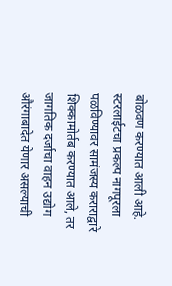बोळवण करण्यात आली आहे. स्टरलाईटचा प्रकल्प नागपूरला पळविण्यावर सामंजस्य कराराद्वारे शिक्कामोर्तब करण्यात आले, तर जागतिक दर्जाचा वाहन उद्योग औरंगाबादेत येणार असल्याची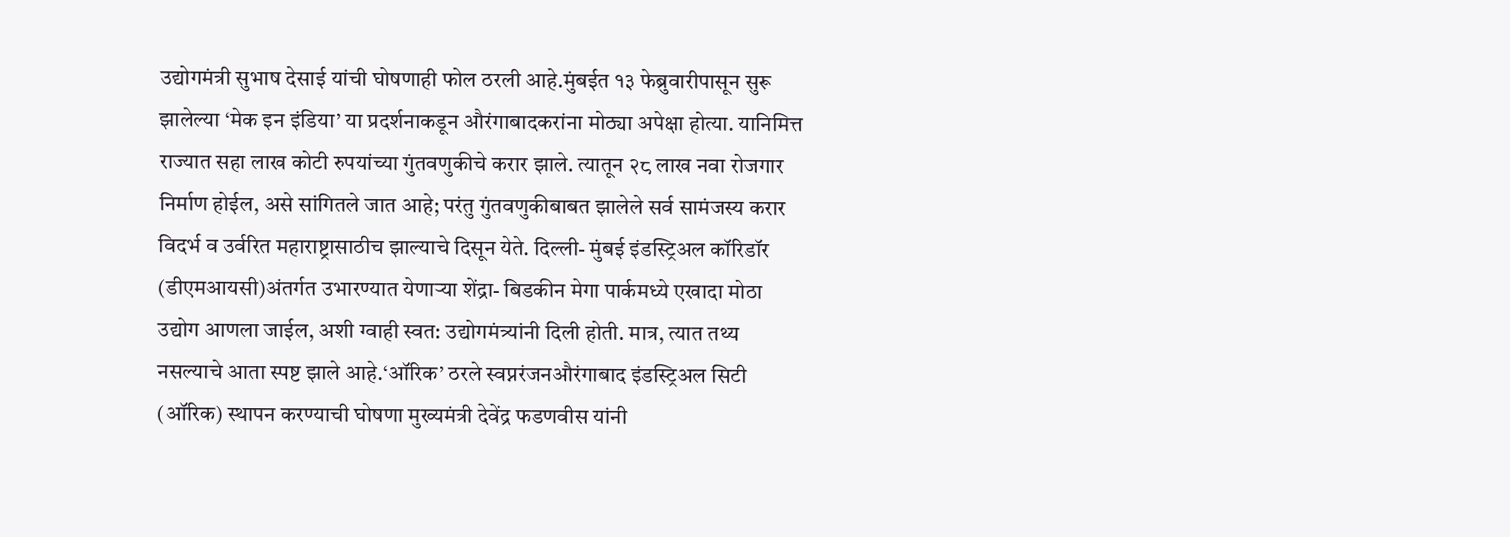उद्योगमंत्री सुभाष देसाई यांची घोषणाही फोल ठरली आहे.मुंबईत १३ फेब्रुवारीपासून सुरू झालेल्या ‘मेक इन इंडिया’ या प्रदर्शनाकडून औरंगाबादकरांना मोठ्या अपेक्षा होत्या. यानिमित्त राज्यात सहा लाख कोटी रुपयांच्या गुंतवणुकीचे करार झाले. त्यातून २८ लाख नवा रोजगार निर्माण होईल, असे सांगितले जात आहे; परंतु गुंतवणुकीबाबत झालेले सर्व सामंजस्य करार विदर्भ व उर्वरित महाराष्ट्रासाठीच झाल्याचे दिसून येते. दिल्ली- मुंबई इंडस्ट्रिअल कॉरिडॉर (डीएमआयसी)अंतर्गत उभारण्यात येणाऱ्या शेंद्रा- बिडकीन मेगा पार्कमध्ये एखादा मोठा उद्योग आणला जाईल, अशी ग्वाही स्वत: उद्योगमंत्र्यांनी दिली होती. मात्र, त्यात तथ्य नसल्याचे आता स्पष्ट झाले आहे.‘ऑरिक’ ठरले स्वप्नरंजनऔरंगाबाद इंडस्ट्रिअल सिटी (ऑरिक) स्थापन करण्याची घोषणा मुख्यमंत्री देवेंद्र फडणवीस यांनी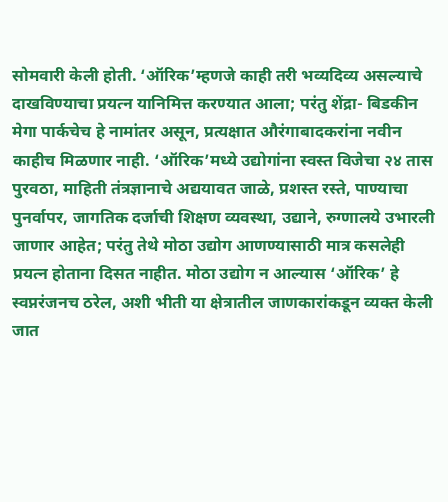सोमवारी केली होती. ‘ऑरिक’म्हणजे काही तरी भव्यदिव्य असल्याचे दाखविण्याचा प्रयत्न यानिमित्त करण्यात आला; परंतु शेंद्रा- बिडकीन मेगा पार्कचेच हे नामांतर असून, प्रत्यक्षात औरंगाबादकरांना नवीन काहीच मिळणार नाही. ‘ऑरिक’मध्ये उद्योगांना स्वस्त विजेचा २४ तास पुरवठा, माहिती तंत्रज्ञानाचे अद्ययावत जाळे, प्रशस्त रस्ते, पाण्याचा पुनर्वापर, जागतिक दर्जाची शिक्षण व्यवस्था, उद्याने, रुग्णालये उभारली जाणार आहेत; परंतु तेथे मोठा उद्योग आणण्यासाठी मात्र कसलेही प्रयत्न होताना दिसत नाहीत. मोठा उद्योग न आल्यास ‘ऑरिक’ हे स्वप्नरंजनच ठरेल, अशी भीती या क्षेत्रातील जाणकारांकडून व्यक्त केली जात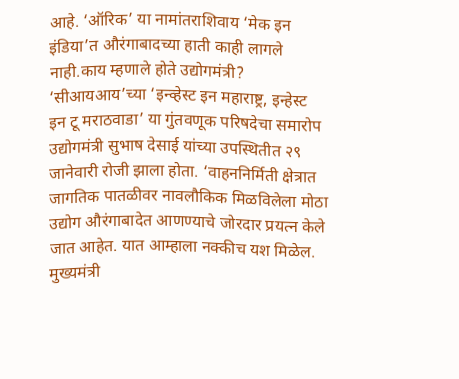आहे. ‘ऑरिक’ या नामांतराशिवाय ‘मेक इन इंडिया’त औरंगाबादच्या हाती काही लागले नाही.काय म्हणाले होते उद्योगमंत्री? ‘सीआयआय’च्या ‘इन्व्हेस्ट इन महाराष्ट्र, इन्हेस्ट इन टू मराठवाडा’ या गुंतवणूक परिषदेचा समारोप उद्योगमंत्री सुभाष देसाई यांच्या उपस्थितीत २९ जानेवारी रोजी झाला होता. ‘वाहननिर्मिती क्षेत्रात जागतिक पातळीवर नावलौकिक मिळविलेला मोठा उद्योग औरंगाबादेत आणण्याचे जोरदार प्रयत्न केले जात आहेत. यात आम्हाला नक्कीच यश मिळेल. मुख्यमंत्री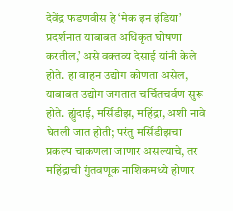देवेंद्र फडणवीस हे ‘मेक इन इंडिया’ प्रदर्शनात याबाबत अधिकृत घोषणा करतील,’ असे वक्तव्य देसाई यांनी केले होते. हा वाहन उद्योग कोणता असेल, याबाबत उद्योग जगतात चर्चितचर्वण सुरू होते. ह्युंदाई, मर्सिडीझ, महिंद्रा, अशी नावे घेतली जात होती; परंतु मर्सिडीझचा प्रकल्प चाकणला जाणार असल्याचे, तर महिंद्राची गुंतवणूक नाशिकमध्ये होणार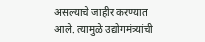असल्याचे जाहीर करण्यात आले. त्यामुळे उद्योगमंत्र्यांची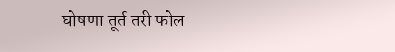घोषणा तूर्त तरी फोल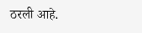ठरली आहे.